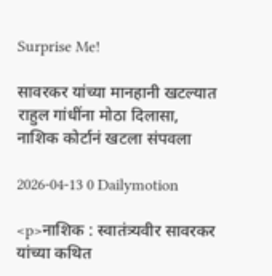Surprise Me!

सावरकर यांच्या मानहानी खटल्यात राहुल गांधींना मोठा दिलासा, नाशिक कोर्टानं खटला संपवला

2026-04-13 0 Dailymotion

<p>नाशिक : स्वातंत्र्यवीर सावरकर यांच्या कथित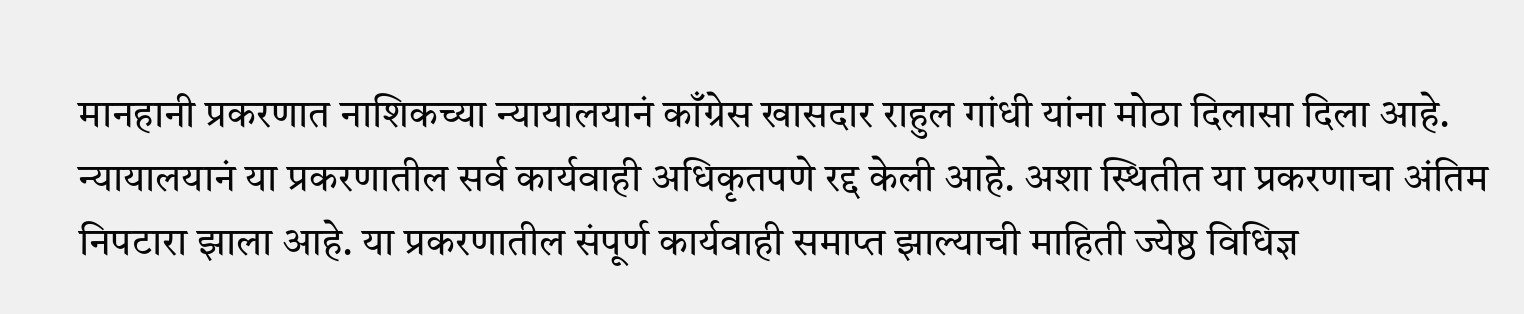मानहानी प्रकरणात नाशिकच्या न्यायालयानं काँग्रेस खासदार राहुल गांधी यांना मोठा दिलासा दिला आहे. न्यायालयानं या प्रकरणातील सर्व कार्यवाही अधिकृतपणे रद्द केली आहे. अशा स्थितीत या प्रकरणाचा अंतिम निपटारा झाला आहे. या प्रकरणातील संपूर्ण कार्यवाही समाप्त झाल्याची माहिती ज्येष्ठ विधिज्ञ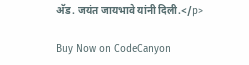अ‍ॅड. जयंत जायभावे यांनी दिली.</p>

Buy Now on CodeCanyon